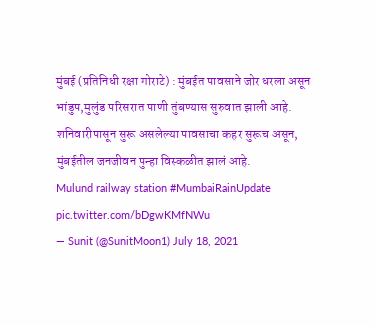मुंबई (प्रतिनिधी रक्षा गोराटे) : मुंबईत पावसाने जोर धरला असून भांडुप,मुलुंड परिसरात पाणी तुंबण्यास सुरुवात झाली आहे. शनिवारीपासून सुरू असलेल्या पावसाचा कहर सुरूच असून, मुंबईतील जनजीवन पुन्हा विस्कळीत झालं आहे.
Mulund railway station #MumbaiRainUpdate pic.twitter.com/bDgwKMfNWu
— Sunit (@SunitMoon1) July 18, 2021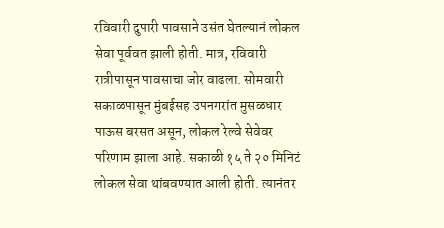रविवारी दुपारी पावसाने उसंत घेतल्यानं लोकल सेवा पूर्ववत झाली होती. मात्र, रविवारी रात्रीपासून पावसाचा जोर वाढला. सोमवारी सकाळपासून मुंबईसह उपनगरांत मुसळधार पाऊस बरसत असून, लोकल रेल्वे सेवेवर परिणाम झाला आहे. सकाळी १५ ते २० मिनिटं लोकल सेवा थांबवण्यात आली होती. त्यानंतर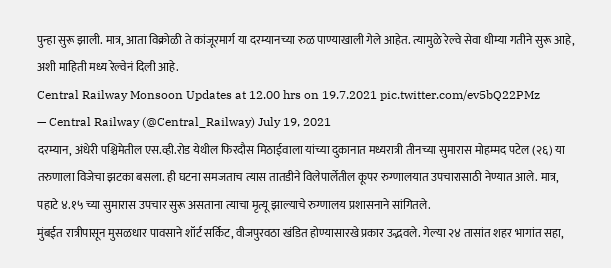पुन्हा सुरू झाली. मात्र, आता विक्रोळी ते कांजूरमार्ग या दरम्यानच्या रुळ पाण्याखाली गेले आहेत. त्यामुळे रेल्वे सेवा धीम्या गतीने सुरू आहे, अशी माहिती मध्य रेल्वेनं दिली आहे.
Central Railway Monsoon Updates at 12.00 hrs on 19.7.2021 pic.twitter.com/ev5bQ22PMz
— Central Railway (@Central_Railway) July 19, 2021
दरम्यान, अंधेरी पश्चिमेतील एस.व्ही.रोड येथील फिरदौस मिठाईवाला यांच्या दुकानात मध्यरात्री तीनच्या सुमारास मोहम्मद पटेल (२६) या तरुणाला विजेचा झटका बसला. ही घटना समजताच त्यास तातडीने विलेपार्लेतील कूपर रुग्णालयात उपचारासाठी नेण्यात आले. मात्र, पहाटे ४.१५ च्या सुमारास उपचार सुरू असताना त्याचा मृत्यू झाल्याचे रुग्णालय प्रशासनाने सांगितले.
मुंबईत रात्रीपासून मुसळधार पावसाने शॉर्ट सर्किट, वीजपुरवठा खंडित होण्यासारखे प्रकार उद्भवले. गेल्या २४ तासांत शहर भागांत सहा,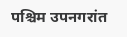पश्चिम उपनगरांत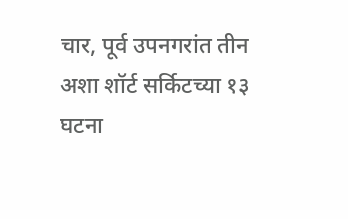चार, पूर्व उपनगरांत तीन अशा शॉर्ट सर्किटच्या १३ घटना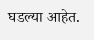घडल्या आहेत.